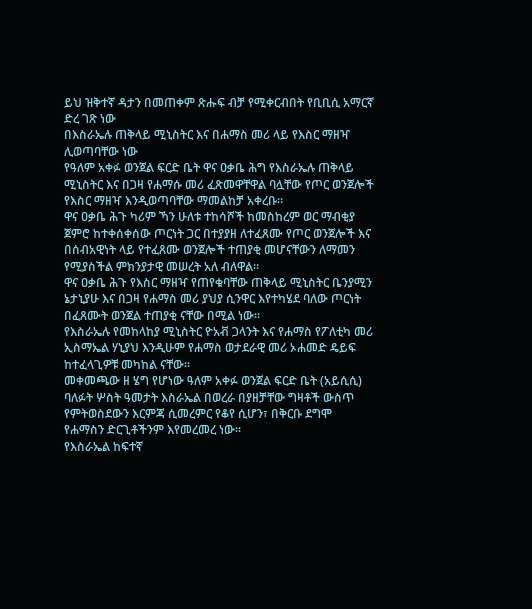ይህ ዝቅተኛ ዳታን በመጠቀም ጽሑፍ ብቻ የሚቀርብበት የቢቢሲ አማርኛ ድረ ገጽ ነው
በእስራኤሉ ጠቅላይ ሚኒስትር እና በሐማስ መሪ ላይ የእስር ማዘዣ ሊወጣባቸው ነው
የዓለም አቀፉ ወንጀል ፍርድ ቤት ዋና ዐቃቤ ሕግ የእስራኤሉ ጠቅላይ ሚኒስትር እና በጋዛ የሐማሱ መሪ ፈጽመዋቸዋል ባሏቸው የጦር ወንጀሎች የእስር ማዘዣ እንዲወጣባቸው ማመልከቻ አቀረቡ።
ዋና ዐቃቤ ሕጉ ካሪም ኻን ሁለቱ ተከሳሾች ከመስከረም ወር ማብቂያ ጀምሮ ከተቀሰቀሰው ጦርነት ጋር በተያያዘ ለተፈጸሙ የጦር ወንጀሎች እና በሰብአዊነት ላይ የተፈጸሙ ወንጀሎች ተጠያቂ መሆናቸውን ለማመን የሚያስችል ምክንያታዊ መሠረት አለ ብለዋል።
ዋና ዐቃቤ ሕጉ የእስር ማዘዣ የጠየቁባቸው ጠቅላይ ሚኒስትር ቤንያሚን ኔታኒያሁ እና በጋዛ የሐማስ መሪ ያህያ ሲንዋር እየተካሄደ ባለው ጦርነት በፈጸሙት ወንጀል ተጠያቂ ናቸው በሚል ነው።
የእስራኤሉ የመከላከያ ሚኒስትር ዮአቭ ጋላንት እና የሐማስ የፖለቲካ መሪ ኢስማኤል ሃኒያህ እንዲሁም የሐማስ ወታደራዊ መሪ ኦሐመድ ዴይፍ ከተፈላጊዎቹ መካከል ናቸው።
መቀመጫው ዘ ሄግ የሆነው ዓለም አቀፉ ወንጀል ፍርድ ቤት (አይሲሲ) ባለፉት ሦስት ዓመታት እስራኤል በወረራ በያዘቻቸው ግዛቶች ውስጥ የምትወስደውን እርምጃ ሲመረምር የቆየ ሲሆን፣ በቅርቡ ደግሞ የሐማስን ድርጊቶችንም እየመረመረ ነው።
የእስራኤል ከፍተኛ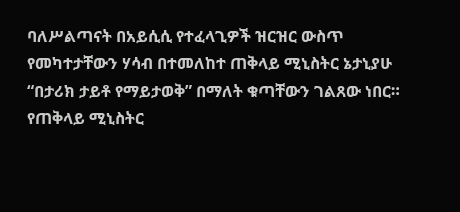ባለሥልጣናት በአይሲሲ የተፈላጊዎች ዝርዝር ውስጥ የመካተታቸውን ሃሳብ በተመለከተ ጠቅላይ ሚኒስትር ኔታኒያሁ “በታሪክ ታይቶ የማይታወቅ” በማለት ቁጣቸውን ገልጸው ነበር።
የጠቅላይ ሚኒስትር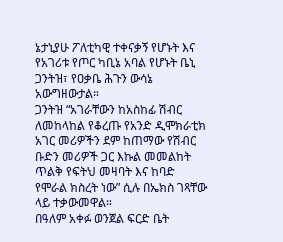ኔታኒያሁ ፖለቲካዊ ተቀናቃኝ የሆኑት እና የአገሪቱ የጦር ካቢኔ አባል የሆኑት ቤኒ ጋንትዝ፣ የዐቃቤ ሕጉን ውሳኔ አውግዘውታል።
ጋንትዝ “አገራቸውን ከአስከፊ ሽብር ለመከላከል የቆረጡ የአንድ ዲሞክራቲክ አገር መሪዎችን ደም ከጠማው የሽብር ቡድን መሪዎች ጋር እኩል መመልከት ጥልቅ የፍትህ መዛባት እና ከባድ የሞራል ክስረት ነው” ሲሉ በኤክስ ገጻቸው ላይ ተቃውመዋል።
በዓለም አቀፉ ወንጀል ፍርድ ቤት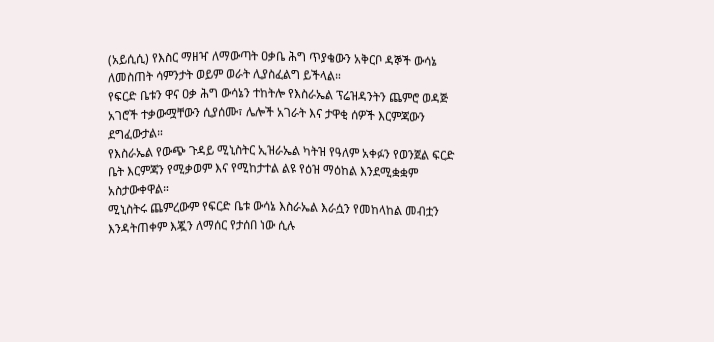(አይሲሲ) የእስር ማዘዣ ለማውጣት ዐቃቤ ሕግ ጥያቄውን አቅርቦ ዳኞች ውሳኔ ለመስጠት ሳምንታት ወይም ወራት ሊያስፈልግ ይችላል።
የፍርድ ቤቱን ዋና ዐቃ ሕግ ውሳኔን ተከትሎ የእስራኤል ፕሬዝዳንትን ጨምሮ ወዳጅ አገሮች ተቃውሟቸውን ሲያሰሙ፣ ሌሎች አገራት እና ታዋቂ ሰዎች እርምጃውን ደግፈውታል።
የእስራኤል የውጭ ጉዳይ ሚኒስትር ኢዝራኤል ካትዝ የዓለም አቀፉን የወንጀል ፍርድ ቤት እርምጃን የሚቃወም እና የሚከታተል ልዩ የዕዝ ማዕከል እንደሚቋቋም አስታውቀዋል።
ሚኒስትሩ ጨምረውም የፍርድ ቤቱ ውሳኔ እስራኤል እራሷን የመከላከል መብቷን እንዳትጠቀም እጇን ለማሰር የታሰበ ነው ሲሉ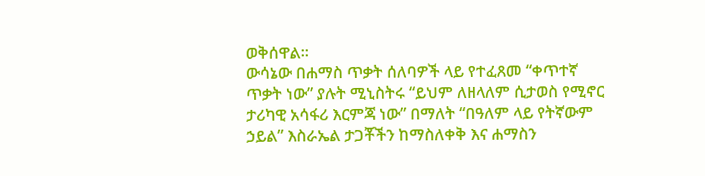ወቅሰዋል።
ውሳኔው በሐማስ ጥቃት ሰለባዎች ላይ የተፈጸመ “ቀጥተኛ ጥቃት ነው” ያሉት ሚኒስትሩ “ይህም ለዘላለም ሲታወስ የሚኖር ታሪካዊ አሳፋሪ እርምጃ ነው” በማለት “በዓለም ላይ የትኛውም ኃይል” እስራኤል ታጋቾችን ከማስለቀቅ እና ሐማስን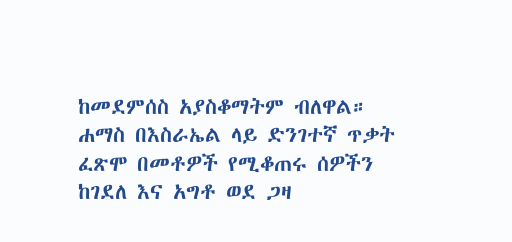ከመደምሰስ አያስቆማትም ብለዋል።
ሐማስ በእስራኤል ላይ ድንገተኛ ጥቃት ፈጽሞ በመቶዎች የሚቆጠሩ ሰዎችን ከገደለ እና አግቶ ወደ ጋዛ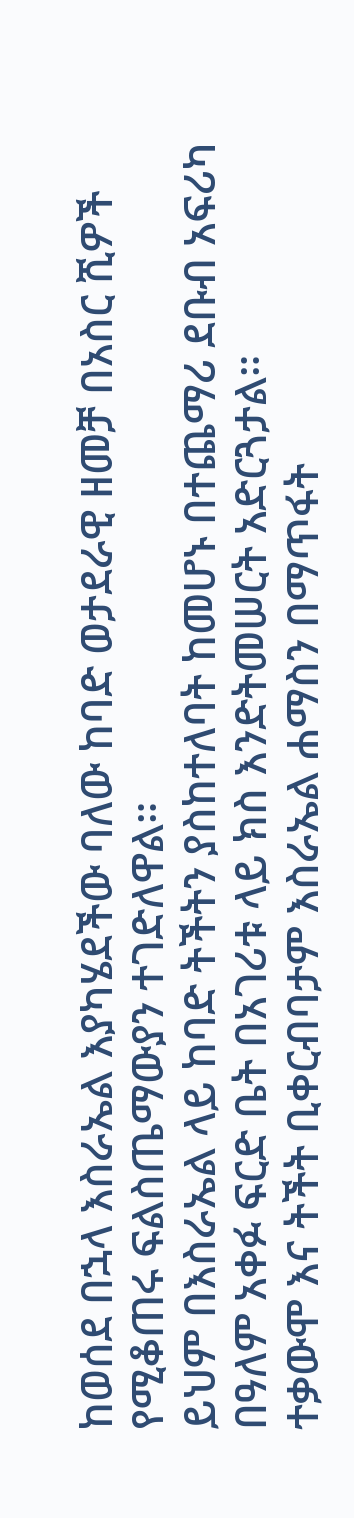ከወሰደ በኋላ እስራኤል እያካሄደችው ባለው ከባድ ወታደራዊ ዘመቻ በአስር ሺዎች የሚቆጠሩ ፍልስጤማውያን ተገድለዋል።
ይህም በእስራኤል ላይ ከባድ ትችትን ያስከተለባት ከመሆኑ በተጨማሪ ደቡብ አፍሪካ በዓለም አቀፉ ፍርድ ቤት በአገሪቱ ላይ ክስ እንድትመሠርት አድርጓታል።
ተቃውሞ እና ትችት ቢቀርብባታም እስራኤል ሐማስን በማጥፋት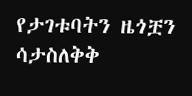የታገቱባትን ዜጎቿን ሳታስለቅቅ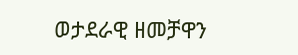ወታደራዊ ዘመቻዋን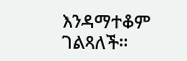እንዳማተቆም ገልጻለች።